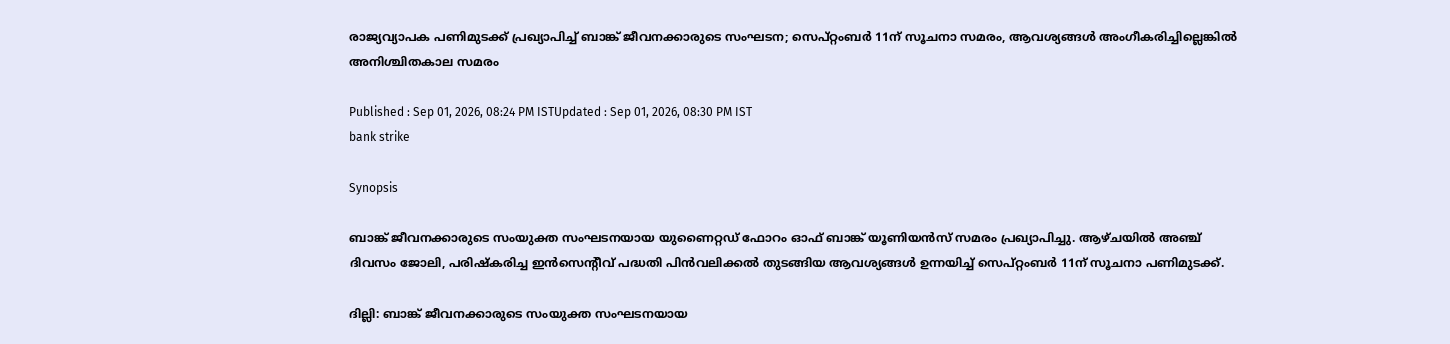രാജ്യവ്യാപക പണിമുടക്ക് പ്രഖ്യാപിച്ച് ബാങ്ക് ജീവനക്കാരുടെ സംഘടന; സെപ്റ്റംബർ 11ന് സൂചനാ സമരം, ആവശ്യങ്ങൾ അംഗീകരിച്ചില്ലെങ്കിൽ അനിശ്ചിതകാല സമരം

Published : Sep 01, 2026, 08:24 PM ISTUpdated : Sep 01, 2026, 08:30 PM IST
bank strike

Synopsis

ബാങ്ക് ജീവനക്കാരുടെ സംയുക്ത സംഘടനയായ യുണൈറ്റഡ് ഫോറം ഓഫ് ബാങ്ക് യൂണിയൻസ് സമരം പ്രഖ്യാപിച്ചു. ആഴ്ചയിൽ അഞ്ച് ദിവസം ജോലി, പരിഷ്കരിച്ച ഇൻസെന്റീവ് പദ്ധതി പിൻവലിക്കൽ തുടങ്ങിയ ആവശ്യങ്ങൾ ഉന്നയിച്ച് സെപ്റ്റംബർ 11ന് സൂചനാ പണിമുടക്ക്.

ദില്ലി: ബാങ്ക് ജീവനക്കാരുടെ സംയുക്ത സംഘടനയായ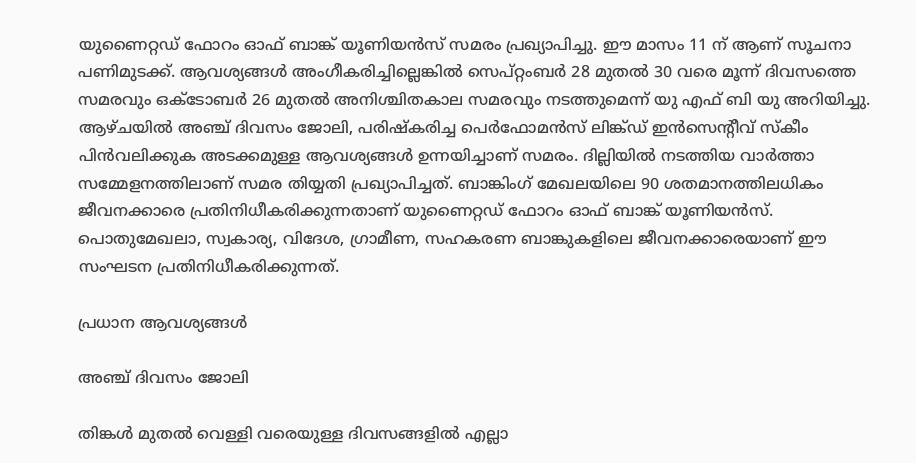യുണൈറ്റഡ് ഫോറം ഓഫ് ബാങ്ക് യൂണിയൻസ് സമരം പ്രഖ്യാപിച്ചു. ഈ മാസം 11 ന് ആണ് സൂചനാ പണിമുടക്ക്. ആവശ്യങ്ങൾ അംഗീകരിച്ചില്ലെങ്കിൽ സെപ്റ്റംബർ 28 മുതൽ 30 വരെ മൂന്ന് ദിവസത്തെ സമരവും ഒക്ടോബർ 26 മുതൽ അനിശ്ചിതകാല സമരവും നടത്തുമെന്ന് യു എഫ് ബി യു അറിയിച്ചു. ആഴ്ചയിൽ അഞ്ച് ദിവസം ജോലി, പരിഷ്കരിച്ച പെർഫോമൻസ് ലിങ്ക്ഡ് ഇൻസെന്‍റീവ് സ്കീം പിൻവലിക്കുക അടക്കമുള്ള ആവശ്യങ്ങൾ ഉന്നയിച്ചാണ് സമരം. ദില്ലിയിൽ നടത്തിയ വാർത്താ സമ്മേളനത്തിലാണ് സമര തിയ്യതി പ്രഖ്യാപിച്ചത്. ബാങ്കിംഗ് മേഖലയിലെ 90 ശതമാനത്തിലധികം ജീവനക്കാരെ പ്രതിനിധീകരിക്കുന്നതാണ് യുണൈറ്റഡ് ഫോറം ഓഫ് ബാങ്ക് യൂണിയൻസ്. പൊതുമേഖലാ, സ്വകാര്യ, വിദേശ, ഗ്രാമീണ, സഹകരണ ബാങ്കുകളിലെ ജീവനക്കാരെയാണ് ഈ സംഘടന പ്രതിനിധീകരിക്കുന്നത്.

പ്രധാന ആവശ്യങ്ങൾ

അഞ്ച് ദിവസം ജോലി

തിങ്കൾ മുതൽ വെള്ളി വരെയുള്ള ദിവസങ്ങളിൽ എല്ലാ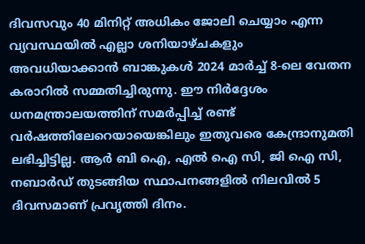ദിവസവും 40 മിനിറ്റ് അധികം ജോലി ചെയ്യാം എന്ന വ്യവസ്ഥയിൽ എല്ലാ ശനിയാഴ്ചകളും അവധിയാക്കാൻ ബാങ്കുകൾ 2024 മാർച്ച് 8-ലെ വേതന കരാറിൽ സമ്മതിച്ചിരുന്നു. ഈ നിർദ്ദേശം ധനമന്ത്രാലയത്തിന് സമർപ്പിച്ച് രണ്ട് വർഷത്തിലേറെയായെങ്കിലും ഇതുവരെ കേന്ദ്രാനുമതി ലഭിച്ചിട്ടില്ല. ആർ ബി ഐ, എൽ ഐ സി, ജി ഐ സി, നബാർഡ് തുടങ്ങിയ സ്ഥാപനങ്ങളിൽ നിലവിൽ 5 ദിവസമാണ് പ്രവൃത്തി ദിനം.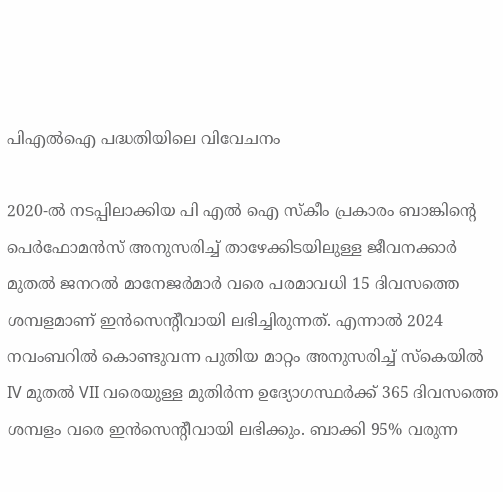പിഎൽഐ പദ്ധതിയിലെ വിവേചനം

2020-ൽ നടപ്പിലാക്കിയ പി എൽ ഐ സ്കീം പ്രകാരം ബാങ്കിന്‍റെ പെർഫോമൻസ് അനുസരിച്ച് താഴേക്കിടയിലുള്ള ജീവനക്കാർ മുതൽ ജനറൽ മാനേജർമാർ വരെ പരമാവധി 15 ദിവസത്തെ ശമ്പളമാണ് ഇൻസെന്റീവായി ലഭിച്ചിരുന്നത്. എന്നാൽ 2024 നവംബറിൽ കൊണ്ടുവന്ന പുതിയ മാറ്റം അനുസരിച്ച് സ്കെയിൽ IV മുതൽ VII വരെയുള്ള മുതിർന്ന ഉദ്യോഗസ്ഥർക്ക് 365 ദിവസത്തെ ശമ്പളം വരെ ഇൻസെന്റീവായി ലഭിക്കും. ബാക്കി 95% വരുന്ന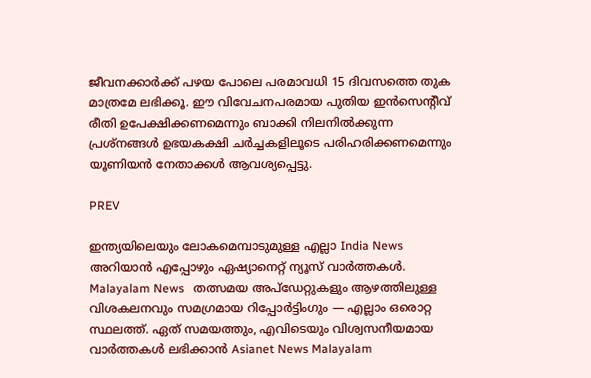ജീവനക്കാർക്ക് പഴയ പോലെ പരമാവധി 15 ദിവസത്തെ തുക മാത്രമേ ലഭിക്കൂ. ഈ വിവേചനപരമായ പുതിയ ഇൻസെന്റീവ് രീതി ഉപേക്ഷിക്കണമെന്നും ബാക്കി നിലനിൽക്കുന്ന പ്രശ്നങ്ങൾ ഉഭയകക്ഷി ചർച്ചകളിലൂടെ പരിഹരിക്കണമെന്നും യൂണിയൻ നേതാക്കൾ ആവശ്യപ്പെട്ടു.

PREV

ഇന്ത്യയിലെയും ലോകമെമ്പാടുമുള്ള എല്ലാ India News അറിയാൻ എപ്പോഴും ഏഷ്യാനെറ്റ് ന്യൂസ് വാർത്തകൾ. Malayalam News   തത്സമയ അപ്‌ഡേറ്റുകളും ആഴത്തിലുള്ള വിശകലനവും സമഗ്രമായ റിപ്പോർട്ടിംഗും — എല്ലാം ഒരൊറ്റ സ്ഥലത്ത്. ഏത് സമയത്തും, എവിടെയും വിശ്വസനീയമായ വാർത്തകൾ ലഭിക്കാൻ Asianet News Malayalam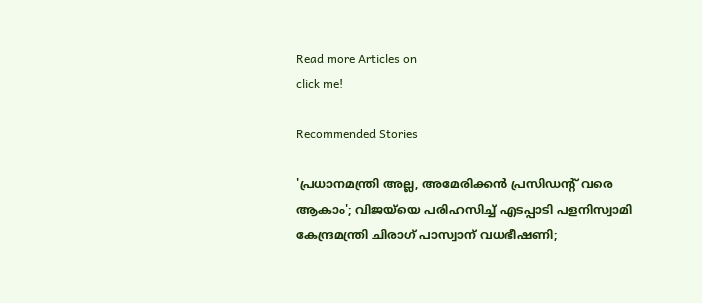Read more Articles on
click me!

Recommended Stories

'പ്രധാനമന്ത്രി അല്ല, അമേരിക്കൻ പ്രസിഡൻ്റ് വരെ ആകാം'; വിജയ്‍യെ പരിഹസിച്ച് എടപ്പാടി പളനിസ്വാമി
കേന്ദ്രമന്ത്രി ചിരാഗ് പാസ്വാന് വധഭീഷണി;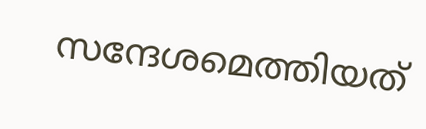സന്ദേശമെത്തിയത്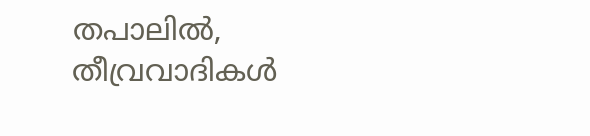തപാലിൽ, തീവ്രവാദികൾ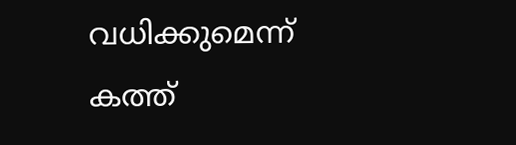വധിക്കുമെന്ന് കത്ത്